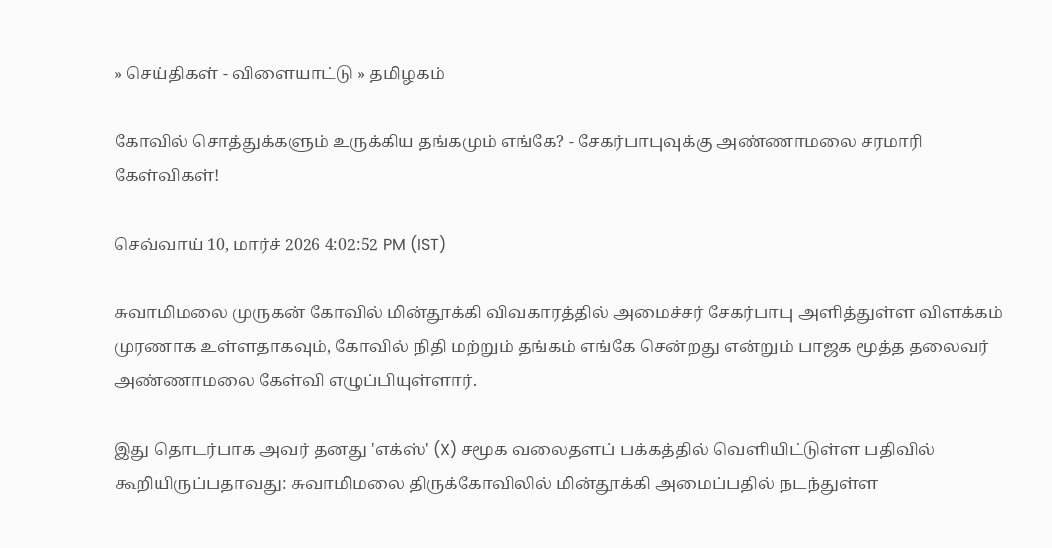» செய்திகள் - விளையாட்டு » தமிழகம்

கோவில் சொத்துக்களும் உருக்கிய தங்கமும் எங்கே? - சேகர்பாபுவுக்கு அண்ணாமலை சரமாரி கேள்விகள்!

செவ்வாய் 10, மார்ச் 2026 4:02:52 PM (IST)

சுவாமிமலை முருகன் கோவில் மின்தூக்கி விவகாரத்தில் அமைச்சர் சேகர்பாபு அளித்துள்ள விளக்கம் முரணாக உள்ளதாகவும், கோவில் நிதி மற்றும் தங்கம் எங்கே சென்றது என்றும் பாஜக மூத்த தலைவர் அண்ணாமலை கேள்வி எழுப்பியுள்ளார்.

இது தொடர்பாக அவர் தனது 'எக்ஸ்' (X) சமூக வலைதளப் பக்கத்தில் வெளியிட்டுள்ள பதிவில் கூறியிருப்பதாவது: சுவாமிமலை திருக்கோவிலில் மின்தூக்கி அமைப்பதில் நடந்துள்ள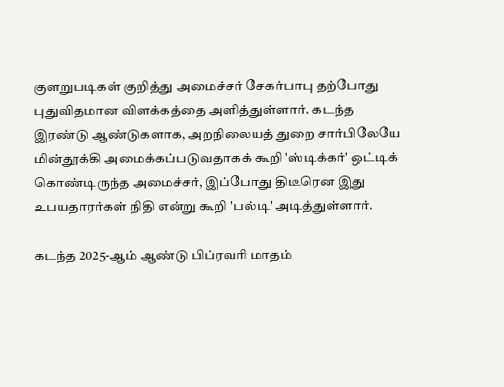குளறுபடிகள் குறித்து அமைச்சர் சேகர்பாபு தற்போது புதுவிதமான விளக்கத்தை அளித்துள்ளார். கடந்த இரண்டு ஆண்டுகளாக, அறநிலையத் துறை சார்பிலேயே மின்தூக்கி அமைக்கப்படுவதாகக் கூறி 'ஸ்டிக்கர்' ஒட்டிக் கொண்டிருந்த அமைச்சர், இப்போது திடீரென இது உபயதாரர்கள் நிதி என்று கூறி 'பல்டி' அடித்துள்ளார்.

கடந்த 2025-ஆம் ஆண்டு பிப்ரவரி மாதம்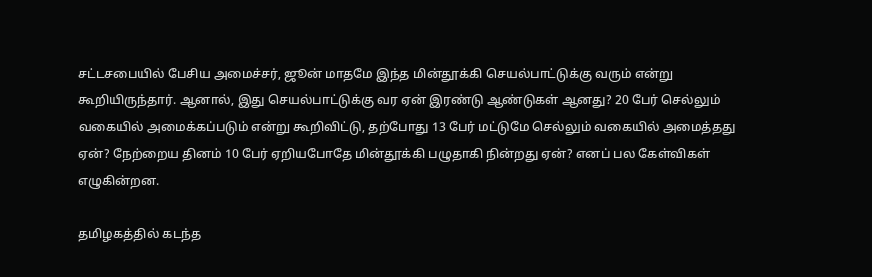சட்டசபையில் பேசிய அமைச்சர், ஜூன் மாதமே இந்த மின்தூக்கி செயல்பாட்டுக்கு வரும் என்று கூறியிருந்தார். ஆனால், இது செயல்பாட்டுக்கு வர ஏன் இரண்டு ஆண்டுகள் ஆனது? 20 பேர் செல்லும் வகையில் அமைக்கப்படும் என்று கூறிவிட்டு, தற்போது 13 பேர் மட்டுமே செல்லும் வகையில் அமைத்தது ஏன்? நேற்றைய தினம் 10 பேர் ஏறியபோதே மின்தூக்கி பழுதாகி நின்றது ஏன்? எனப் பல கேள்விகள் எழுகின்றன.

தமிழகத்தில் கடந்த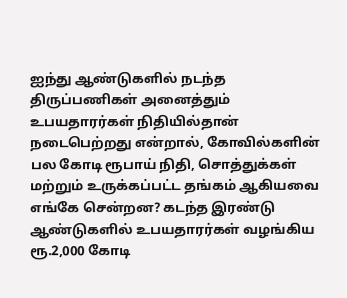ஐந்து ஆண்டுகளில் நடந்த திருப்பணிகள் அனைத்தும் உபயதாரர்கள் நிதியில்தான் நடைபெற்றது என்றால், கோவில்களின் பல கோடி ரூபாய் நிதி, சொத்துக்கள் மற்றும் உருக்கப்பட்ட தங்கம் ஆகியவை எங்கே சென்றன? கடந்த இரண்டு ஆண்டுகளில் உபயதாரர்கள் வழங்கிய ரூ.2,000 கோடி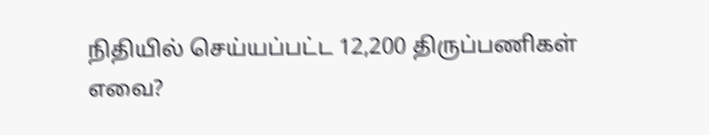நிதியில் செய்யப்பட்ட 12,200 திருப்பணிகள் எவை?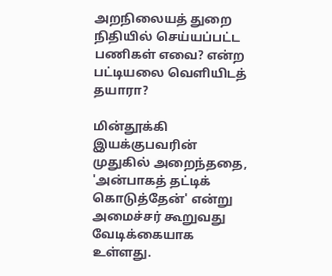அறநிலையத் துறை நிதியில் செய்யப்பட்ட பணிகள் எவை? என்ற பட்டியலை வெளியிடத் தயாரா?

மின்தூக்கி இயக்குபவரின் முதுகில் அறைந்ததை, 'அன்பாகத் தட்டிக் கொடுத்தேன்' என்று அமைச்சர் கூறுவது வேடிக்கையாக உள்ளது.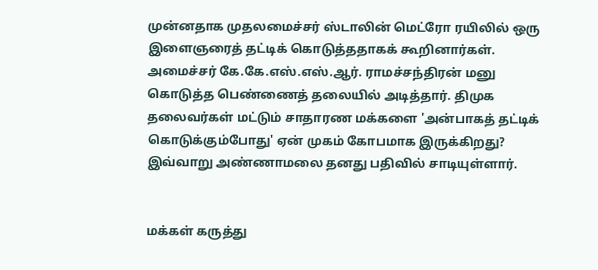முன்னதாக முதலமைச்சர் ஸ்டாலின் மெட்ரோ ரயிலில் ஒரு இளைஞரைத் தட்டிக் கொடுத்ததாகக் கூறினார்கள். அமைச்சர் கே.கே.எஸ்.எஸ்.ஆர். ராமச்சந்திரன் மனு கொடுத்த பெண்ணைத் தலையில் அடித்தார். திமுக தலைவர்கள் மட்டும் சாதாரண மக்களை 'அன்பாகத் தட்டிக் கொடுக்கும்போது' ஏன் முகம் கோபமாக இருக்கிறது? இவ்வாறு அண்ணாமலை தனது பதிவில் சாடியுள்ளார்.


மக்கள் கருத்து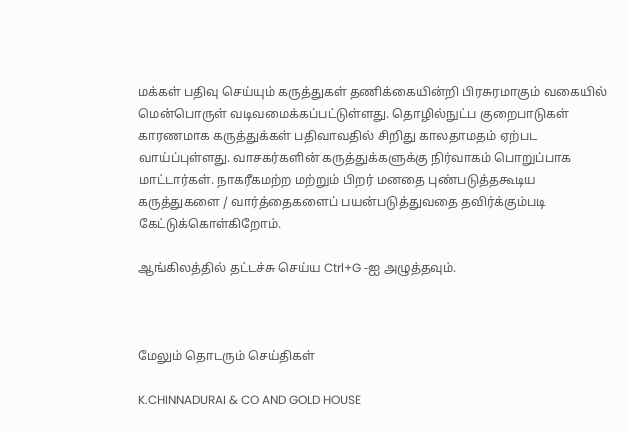மக்கள் பதிவு செய்யும் கருத்துகள் தணிக்கையின்றி பிரசுரமாகும் வகையில் மென்பொருள் வடிவமைக்கப்பட்டுள்ளது. தொழில்நுட்ப குறைபாடுகள் காரணமாக கருத்துக்கள் பதிவாவதில் சிறிது காலதாமதம் ஏற்பட வாய்ப்புள்ளது. வாசகர்களின் கருத்துக்களுக்கு நிர்வாகம் பொறுப்பாக மாட்டார்கள். நாகரீகமற்ற மற்றும் பிறர் மனதை புண்படுத்தகூடிய கருத்துகளை / வார்த்தைகளைப் பயன்படுத்துவதை தவிர்க்கும்படி கேட்டுக்கொள்கிறோம்.

ஆங்கிலத்தில் தட்டச்சு செய்ய Ctrl+G -ஐ அழுத்தவும்.



மேலும் தொடரும் செய்திகள்

K.CHINNADURAI & CO AND GOLD HOUSE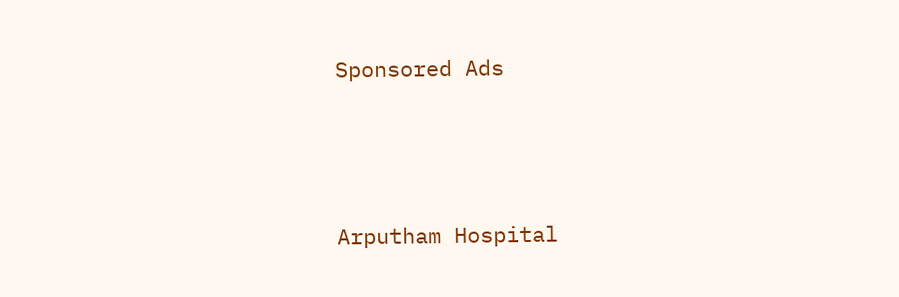Sponsored Ads



Arputham Hospital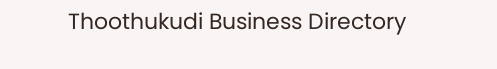Thoothukudi Business Directory